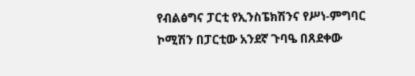የብልፅግና ፓርቲ የኢንስፔክሽንና የሥነ-ምግባር ኮሚሽን በፓርቲው አንደኛ ጉባዔ በጸደቀው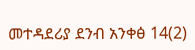መተዳደሪያ ደንብ አንቀፅ 14(2)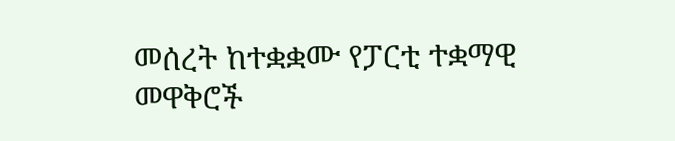መሰረት ከተቋቋሙ የፓርቲ ተቋማዊ መዋቅሮች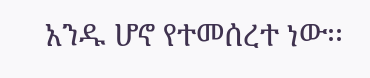አንዱ ሆኖ የተመሰረተ ነው፡፡